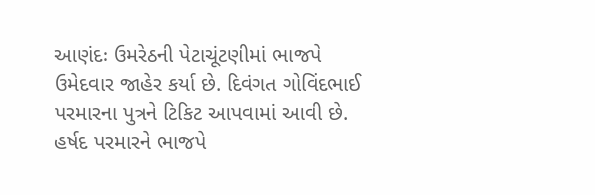આણંદઃ ઉમરેઠની પેટાચૂંટણીમાં ભાજપે ઉમેદવાર જાહેર કર્યા છે. દિવંગત ગોવિંદભાઈ પરમારના પુત્રને ટિકિટ આપવામાં આવી છે. હર્ષદ પરમારને ભાજપે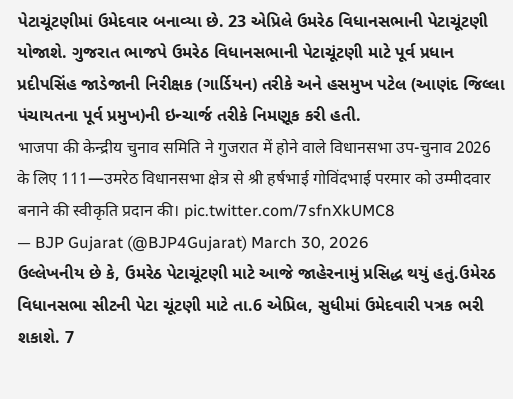પેટાચૂંટણીમાં ઉમેદવાર બનાવ્યા છે. 23 એપ્રિલે ઉમરેઠ વિધાનસભાની પેટાચૂંટણી યોજાશે. ગુજરાત ભાજપે ઉમરેઠ વિધાનસભાની પેટાચૂંટણી માટે પૂર્વ પ્રધાન પ્રદીપસિંહ જાડેજાની નિરીક્ષક (ગાર્ડિયન) તરીકે અને હસમુખ પટેલ (આણંદ જિલ્લા પંચાયતના પૂર્વ પ્રમુખ)ની ઇન્ચાર્જ તરીકે નિમણૂક કરી હતી.
भाजपा की केन्द्रीय चुनाव समिति ने गुजरात में होने वाले विधानसभा उप-चुनाव 2026 के लिए 111—उमरेठ विधानसभा क्षेत्र से श्री हर्षभाई गोविंदभाई परमार को उम्मीदवार बनाने की स्वीकृति प्रदान की। pic.twitter.com/7sfnXkUMC8
— BJP Gujarat (@BJP4Gujarat) March 30, 2026
ઉલ્લેખનીય છે કે, ઉમરેઠ પેટાચૂંટણી માટે આજે જાહેરનામું પ્રસિદ્ધ થયું હતું.ઉમેરઠ વિધાનસભા સીટની પેટા ચૂંટણી માટે તા.6 એપ્રિલ, સુધીમાં ઉમેદવારી પત્રક ભરી શકાશે. 7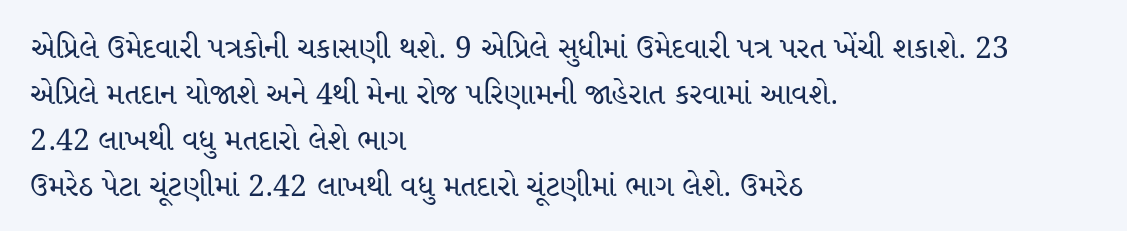એપ્રિલે ઉમેદવારી પત્રકોની ચકાસણી થશે. 9 એપ્રિલે સુધીમાં ઉમેદવારી પત્ર પરત ખેંચી શકાશે. 23 એપ્રિલે મતદાન યોજાશે અને 4થી મેના રોજ પરિણામની જાહેરાત કરવામાં આવશે.
2.42 લાખથી વધુ મતદારો લેશે ભાગ
ઉમરેઠ પેટા ચૂંટણીમાં 2.42 લાખથી વધુ મતદારો ચૂંટણીમાં ભાગ લેશે. ઉમરેઠ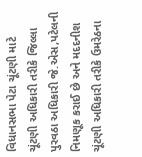વિધાનસભા પેટા ચૂંટણી માટે ચૂંટણી અધિકારી તરીકે જિલ્લા પુરવઠા અધિકારી જે.એસ,પટેલની નિમણૂક કરાઈ છે અને મદદનીશ ચૂંટણી અધિકારી તરીકે ઉમરેઠના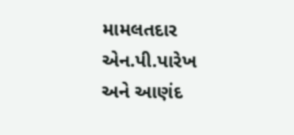મામલતદાર એન.પી.પારેખ અને આણંદ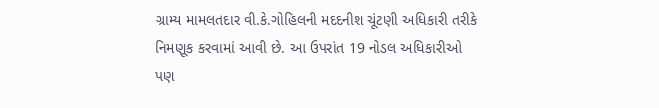ગ્રામ્ય મામલતદાર વી.કે.ગોહિલની મદદનીશ ચૂંટણી અધિકારી તરીકે નિમણૂક કરવામાં આવી છે. આ ઉપરાંત 19 નોડલ અધિકારીઓ પણ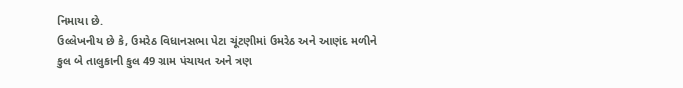નિમાયા છે.
ઉલ્લેખનીય છે કે, ઉમરેઠ વિધાનસભા પેટા ચૂંટણીમાં ઉમરેઠ અને આણંદ મળીને કુલ બે તાલુકાની કુલ 49 ગ્રામ પંચાયત અને ત્રણ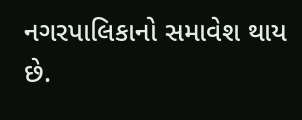નગરપાલિકાનો સમાવેશ થાય છે.